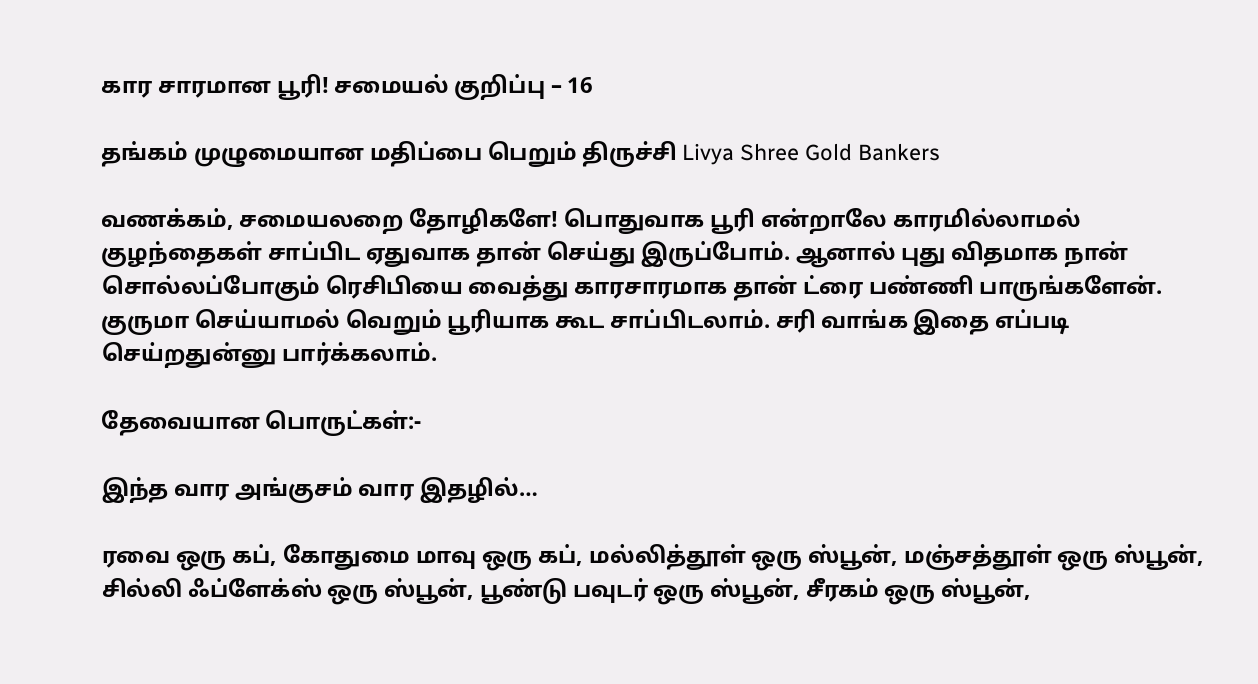கார சாரமான பூரி! சமையல் குறிப்பு – 16

தங்கம் முழுமையான மதிப்பை பெறும் திருச்சி Livya Shree Gold Bankers

வணக்கம், சமையலறை தோழிகளே! பொதுவாக பூரி என்றாலே காரமில்லாமல் குழந்தைகள் சாப்பிட ஏதுவாக தான் செய்து இருப்போம். ஆனால் புது விதமாக நான் சொல்லப்போகும் ரெசிபியை வைத்து காரசாரமாக தான் ட்ரை பண்ணி பாருங்களேன்.  குருமா செய்யாமல் வெறும் பூரியாக கூட சாப்பிடலாம். சரி வாங்க இதை எப்படி செய்றதுன்னு பார்க்கலாம்.

தேவையான பொருட்கள்:-

இந்த வார அங்குசம் வார இதழில்…

ரவை ஒரு கப், கோதுமை மாவு ஒரு கப், மல்லித்தூள் ஒரு ஸ்பூன், மஞ்சத்தூள் ஒரு ஸ்பூன், சில்லி ஃப்ளேக்ஸ் ஒரு ஸ்பூன், பூண்டு பவுடர் ஒரு ஸ்பூன், சீரகம் ஒரு ஸ்பூன்,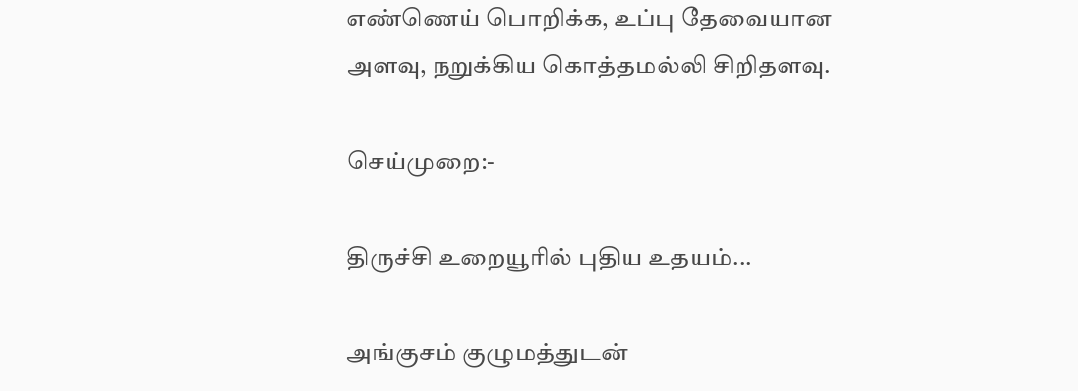எண்ணெய் பொறிக்க, உப்பு தேவையான அளவு, நறுக்கிய கொத்தமல்லி சிறிதளவு.

செய்முறை:-

திருச்சி உறையூரில் புதிய உதயம்...

அங்குசம் குழுமத்துடன்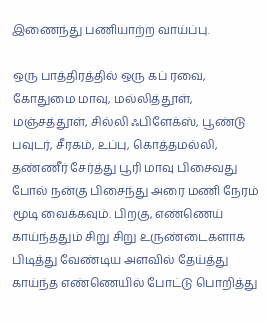இணைந்து பணியாற்ற வாய்ப்பு.

ஒரு பாத்திரத்தில் ஒரு கப் ரவை, கோதுமை மாவு, மல்லித்தூள், மஞ்சத்தூள், சில்லி ஃபிளேக்ஸ், பூண்டு பவுடர், சீரகம், உப்பு, கொத்தமல்லி, தண்ணீர் சேர்த்து பூரி மாவு பிசைவது போல் நன்கு பிசைந்து அரை மணி நேரம் மூடி வைக்கவும். பிறகு, எண்ணெய் காய்ந்ததும் சிறு சிறு உருண்டைகளாக பிடித்து வேண்டிய அளவில் தேய்த்து காய்ந்த எண்ணெயில் போட்டு பொறித்து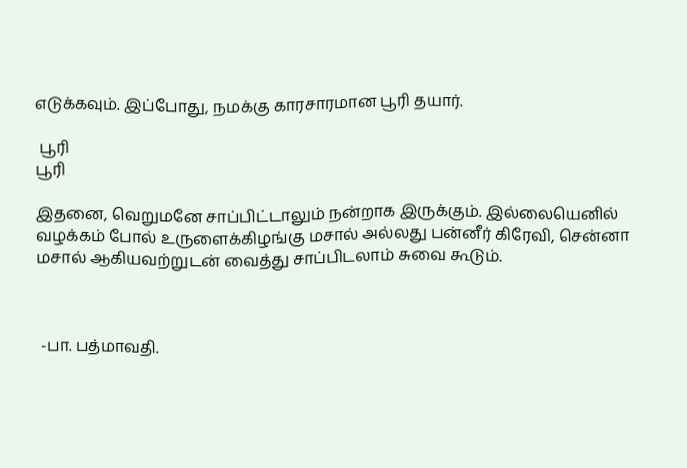எடுக்கவும். இப்போது, நமக்கு காரசாரமான பூரி தயார்.

 பூரி
பூரி

இதனை, வெறுமனே சாப்பிட்டாலும் நன்றாக இருக்கும். இல்லையெனில் வழக்கம் போல் உருளைக்கிழங்கு மசால் அல்லது பன்னீர் கிரேவி, சென்னா மசால் ஆகியவற்றுடன் வைத்து சாப்பிடலாம் சுவை கூடும்.



 -பா. பத்மாவதி.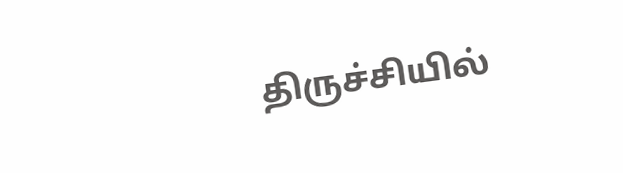திருச்சியில்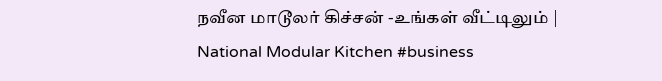நவீன மாடூலர் கிச்சன் -உங்கள் வீட்டிலும் | National Modular Kitchen #business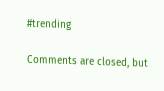#trending

Comments are closed, but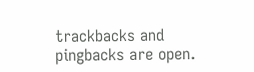trackbacks and pingbacks are open.